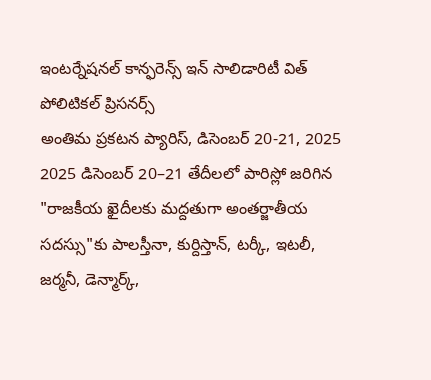ఇంటర్నేషనల్ కాన్ఫరెన్స్ ఇన్ సాలిడారిటీ విత్ పోలిటికల్ ప్రిసనర్స్
అంతిమ ప్రకటన ప్యారిస్, డిసెంబర్ 20-21, 2025 2025 డిసెంబర్ 20–21 తేదీలలో పారిస్లో జరిగిన "రాజకీయ ఖైదీలకు మద్దతుగా అంతర్జాతీయ సదస్సు"కు పాలస్తీనా, కుర్దిస్తాన్, టర్కీ, ఇటలీ, జర్మనీ, డెన్మార్క్,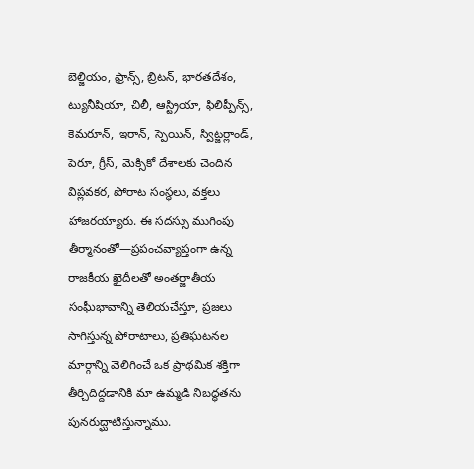బెల్జియం, ఫ్రాన్స్, బ్రిటన్, భారతదేశం, ట్యునీషియా, చిలీ, ఆస్ట్రియా, ఫిలిప్పీన్స్, కెమరూన్, ఇరాన్, స్పెయిన్, స్విట్జర్లాండ్, పెరూ, గ్రీస్, మెక్సికో దేశాలకు చెందిన విప్లవకర, పోరాట సంస్థలు, వక్తలు హాజరయ్యారు. ఈ సదస్సు ముగింపు తీర్మానంతో—ప్రపంచవ్యాప్తంగా ఉన్న రాజకీయ ఖైదీలతో అంతర్జాతీయ సంఘీభావాన్ని తెలియచేస్తూ, ప్రజలు సాగిస్తున్న పోరాటాలు, ప్రతిఘటనల మార్గాన్ని వెలిగించే ఒక ప్రాథమిక శక్తిగా తీర్చిదిద్దడానికి మా ఉమ్మడి నిబద్ధతను పునరుద్ఘాటిస్తున్నాము.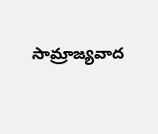సామ్రాజ్యవాద